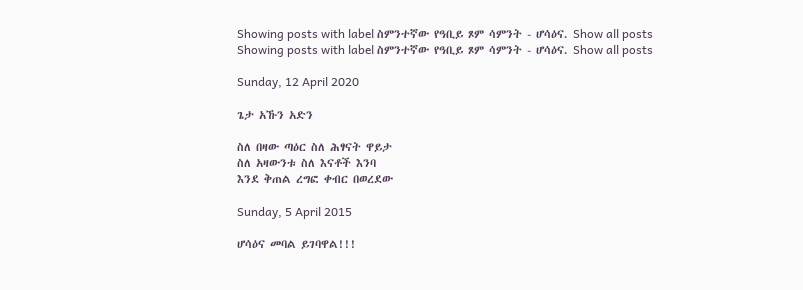Showing posts with label ስምንተኛው የዓቢይ ጾም ሳምንት - ሆሳዕና. Show all posts
Showing posts with label ስምንተኛው የዓቢይ ጾም ሳምንት - ሆሳዕና. Show all posts

Sunday, 12 April 2020

ጌታ አኹን አድን

ስለ በዛው ጣዕር ስለ ሕፃናት ዋይታ
ስለ አዛውንቱ ስለ እናቶች እንባ
እንደ ቅጠል ረግፎ ቀብር በወረደው

Sunday, 5 April 2015

ሆሳዕና መባል ይገባዋል!!!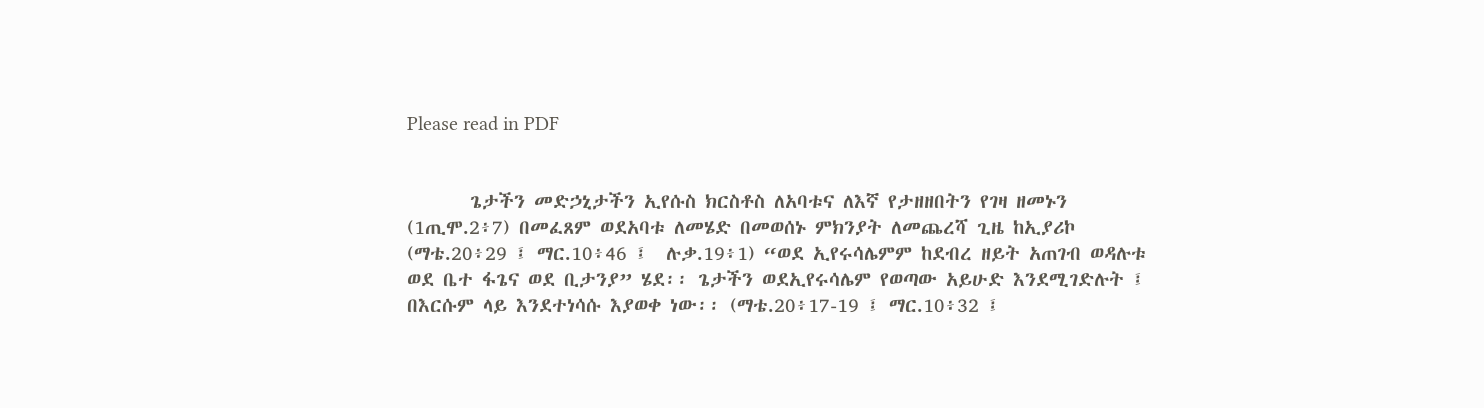Please read in PDF


       ጌታችን መድኃኒታችን ኢየሱስ ክርስቶስ ለአባቱና ለእኛ የታዘዘበትን የገዛ ዘመኑን (1ጢሞ.2፥7) በመፈጸም ወደአባቱ ለመሄድ በመወሰኑ ምክንያት ለመጨረሻ ጊዜ ከኢያሪኮ (ማቴ.20፥29 ፤ ማር.10፥46 ፤  ሉቃ.19፥1) “ወደ ኢየሩሳሌምም ከደብረ ዘይት አጠገብ ወዳሉቱ ወደ ቤተ ፋጌና ወደ ቢታንያ” ሄደ፡፡ ጌታችን ወደኢየሩሳሌም የወጣው አይሁድ እንደሚገድሉት ፤ በእርሱም ላይ እንደተነሳሱ እያወቀ ነው፡፡ (ማቴ.20፥17-19 ፤ ማር.10፥32 ፤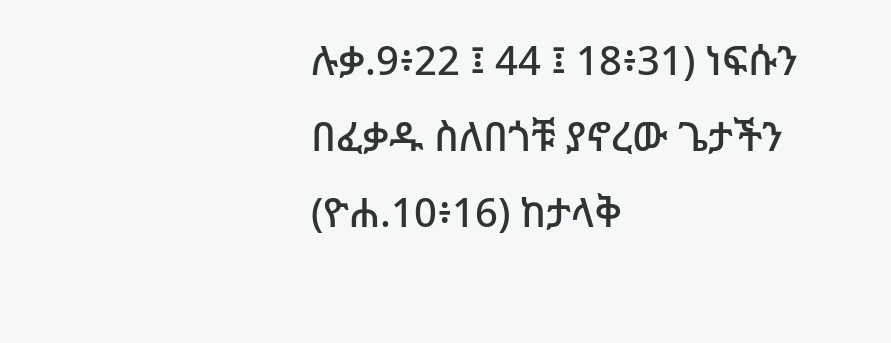ሉቃ.9፥22 ፤ 44 ፤ 18፥31) ነፍሱን በፈቃዱ ስለበጎቹ ያኖረው ጌታችን (ዮሐ.10፥16) ከታላቅ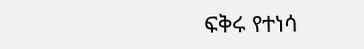ፍቅሩ የተነሳ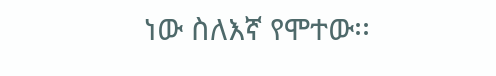ነው ስለእኛ የሞተው፡፡